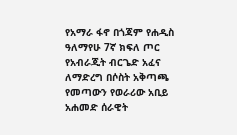የአማራ ፋኖ በጎጃም የሐዲስ ዓለማየሁ 7ኛ ክፍለ ጦር የአብራጂት ብርጌድ አፈና ለማድረግ በሶስት አቅጣጫ የመጣውን የወራሪው አቢይ አሐመድ ሰራዊት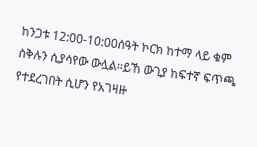ከንጋቱ 12:00-10:00ሰዓት ኮርክ ከተማ ላይ ቁም ስቅሉን ሲያሳየው ውሏል።ይኸ ውጊያ ከፍተኛ ፍጥጫ የተደረገበት ሲሆን የአገዛዙ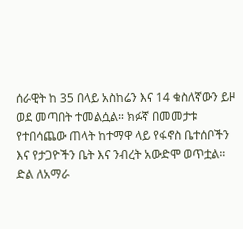ሰራዊት ከ 35 በላይ አስከሬን እና 14 ቁስለኛውን ይዞ ወደ መጣበት ተመልሷል። ክፉኛ በመመታቱ የተበሳጨው ጠላት ከተማዋ ላይ የፋኖስ ቤተሰቦችን እና የታጋዮችን ቤት እና ንብረት አውድሞ ወጥቷል።
ድል ለአማራ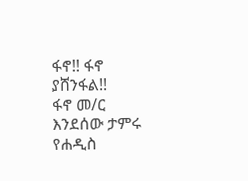ፋኖ!! ፋኖ ያሸንፋል!!
ፋኖ መ/ር እንደሰው ታምሩ የሐዲስ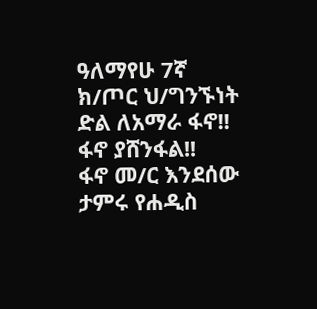ዓለማየሁ 7ኛ ክ/ጦር ህ/ግንኙነት
ድል ለአማራ ፋኖ!! ፋኖ ያሸንፋል!!
ፋኖ መ/ር እንደሰው ታምሩ የሐዲስ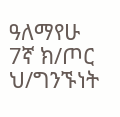ዓለማየሁ 7ኛ ክ/ጦር ህ/ግንኙነት